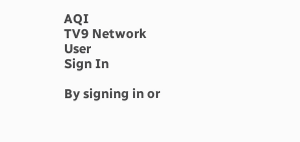AQI
TV9 Network
User
Sign In

By signing in or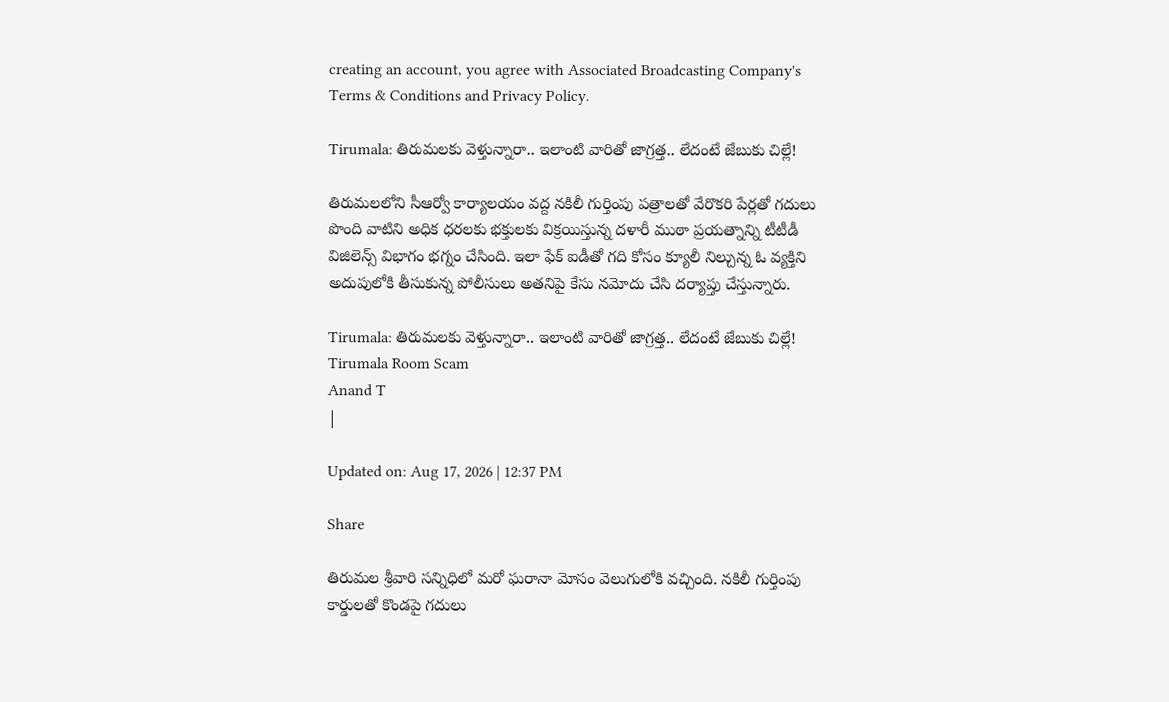creating an account, you agree with Associated Broadcasting Company's Terms & Conditions and Privacy Policy.

Tirumala: తిరుమలకు వెళ్తున్నారా.. ఇలాంటి వారితో జాగ్రత్త.. లేదంటే జేబుకు చిల్లే!

తిరుమలలోని సీఆర్వో కార్యాలయం వద్ద నకిలీ గుర్తింపు పత్రాలతో వేరొకరి పేర్లతో గదులు పొంది వాటిని అధిక ధరలకు భక్తులకు విక్రయిస్తున్న దళారీ ముఠా ప్రయత్నాన్ని టీటీడీ విజిలెన్స్ విభాగం భగ్నం చేసింది. ఇలా ఫేక్ ఐడీతో గది కోసం క్యూలీ నిల్చున్న ఓ వ్యక్తిని అదుపులోకి తీసుకున్న పోలీసులు అతనిపై కేసు నమోదు చేసి దర్యాప్తు చేస్తున్నారు.

Tirumala: తిరుమలకు వెళ్తున్నారా.. ఇలాంటి వారితో జాగ్రత్త.. లేదంటే జేబుకు చిల్లే!
Tirumala Room Scam
Anand T
|

Updated on: Aug 17, 2026 | 12:37 PM

Share

తిరుమల శ్రీవారి సన్నిధిలో మరో ఘరానా మోసం వెలుగులోకి వచ్చింది. నకిలీ గుర్తింపు కార్డులతో కొండపై గదులు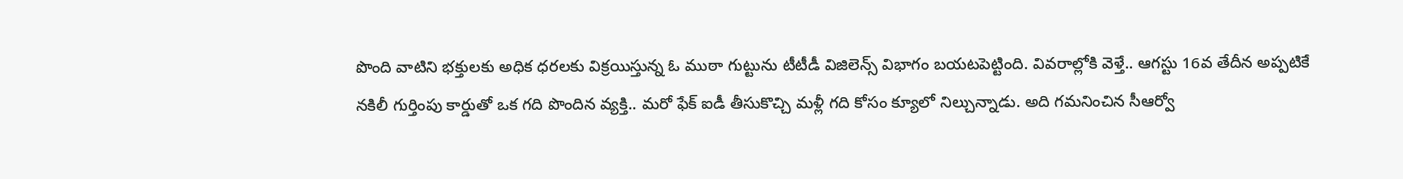పొంది వాటిని భక్తులకు అధిక ధరలకు విక్రయిస్తున్న ఓ ముఠా గుట్టును టీటీడీ విజిలెన్స్ విభాగం బయటపెట్టింది. వివరాల్లోకి వెళ్తే.. ఆగస్టు 16వ తేదీన అప్పటికే నకిలీ గుర్తింపు కార్డుతో ఒక గది పొందిన వ్యక్తి.. మరో ఫేక్ ఐడీ తీసుకొచ్చి మళ్లీ గది కోసం క్యూలో నిల్చున్నాడు. అది గమనించిన సీఆర్వో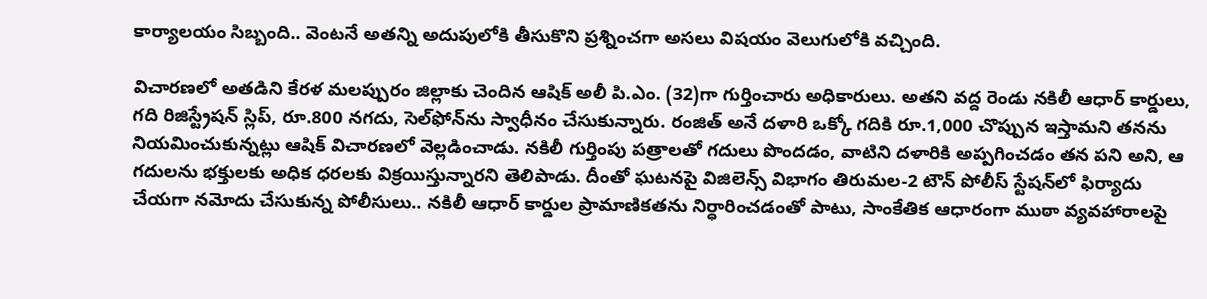కార్యాలయం సిబ్బంది.. వెంటనే అతన్ని అదుపులోకి తీసుకొని ప్రశ్నించగా అసలు విషయం వెలుగులోకి వచ్చింది.

విచారణలో అతడిని కేరళ మలప్పురం జిల్లాకు చెందిన ఆషిక్ అలీ పి.ఎం. (32)గా గుర్తించారు అధికారులు. అతని వద్ద రెండు నకిలీ ఆధార్ కార్డులు, గది రిజిస్ట్రేషన్ స్లిప్, రూ.800 నగదు, సెల్‌ఫోన్‌ను స్వాధీనం చేసుకున్నారు. రంజిత్ అనే దళారి ఒక్కో గదికి రూ.1,000 చొప్పున ఇస్తామని తనను నియమించుకున్నట్లు ఆషిక్ విచారణలో వెల్లడించాడు. నకిలీ గుర్తింపు పత్రాలతో గదులు పొందడం, వాటిని దళారికి అప్పగించడం తన పని అని, ఆ గదులను భక్తులకు అధిక ధరలకు విక్రయిస్తున్నారని తెలిపాడు. దీంతో ఘటనపై విజిలెన్స్ విభాగం తిరుమల-2 టౌన్ పోలీస్ స్టేషన్‌లో ఫిర్యాదు చేయగా నమోదు చేసుకున్న పోలీసులు.. నకిలీ ఆధార్ కార్డుల ప్రామాణికతను నిర్ధారించడంతో పాటు, సాంకేతిక ఆధారంగా ముఠా వ్యవహారాలపై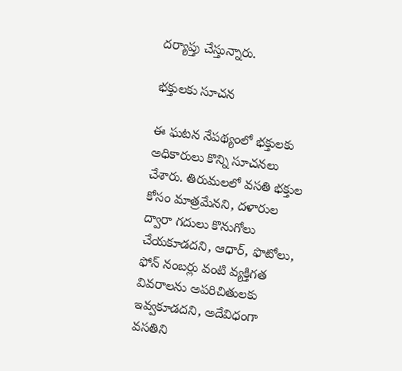దర్యాప్తు చేస్తున్నారు.

భక్తులకు సూచన

ఈ ఘటన నేపథ్యంలో భక్తులకు అధికారులు కొన్ని సూచనలు చేశారు. తిరుమలలో వసతి భక్తుల కోసం మాత్రమేనని, దళారుల ద్వారా గదులు కొనుగోలు చేయకూడదని, ఆధార్, ఫొటోలు, ఫోన్ నంబర్లు వంటి వ్యక్తిగత వివరాలను అపరిచితులకు ఇవ్వకూడదని, అదేవిధంగా వసతిని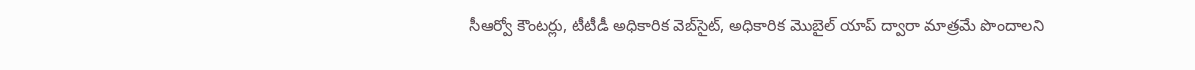సీఆర్వో కౌంటర్లు, టీటీడీ అధికారిక వెబ్‌సైట్, అధికారిక మొబైల్ యాప్ ద్వారా మాత్రమే పొందాలని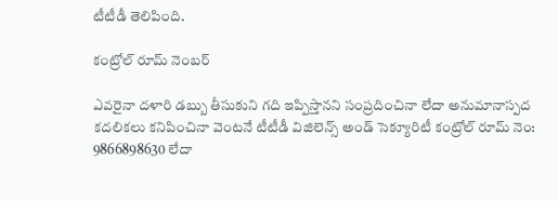టీటీడీ తెలిపింది.

కంట్రోల్ రూమ్ నెంబర్

ఎవరైనా దళారి డబ్బు తీసుకుని గది ఇప్పిస్తానని సంప్రదించినా లేదా అనుమానాస్పద కదలికలు కనిపించినా వెంటనే టీటీడీ విజిలెన్స్ అండ్ సెక్యూరిటీ కంట్రోల్ రూమ్ నెం: 9866898630 లేదా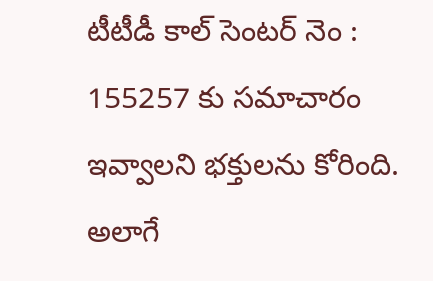టీటీడీ కాల్ సెంటర్ నెం : 155257 కు సమాచారం ఇవ్వాలని భక్తులను కోరింది. అలాగే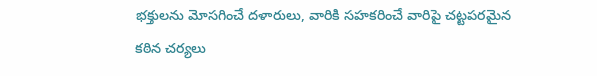భక్తులను మోసగించే దళారులు, వారికి సహకరించే వారిపై చట్టపరమైన కఠిన చర్యలు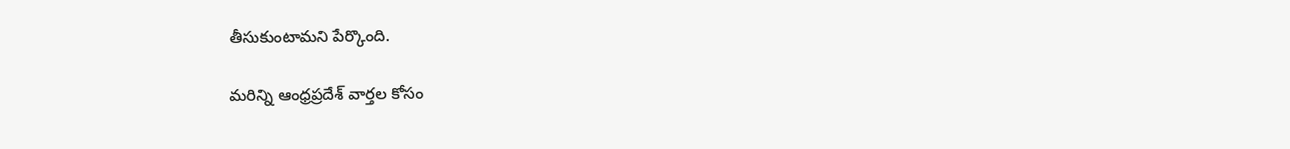తీసుకుంటామని పేర్కొంది.

మరిన్ని ఆంధ్రప్రదేశ్ వార్తల కోసం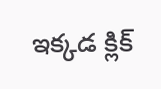ఇక్కడ క్లిక్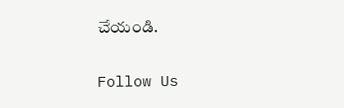చేయండి.

Follow Us